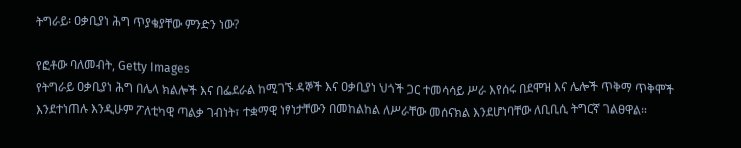ትግራይ፡ ዐቃቢያነ ሕግ ጥያቄያቸው ምንድን ነው?

የፎቶው ባለመብት, Getty Images
የትግራይ ዐቃቢያነ ሕግ በሌላ ክልሎች እና በፌደራል ከሚገኙ ዳኞች እና ዐቃቢያነ ህጎች ጋር ተመሳሳይ ሥራ እየሰሩ በደሞዝ እና ሌሎች ጥቅማ ጥቅሞች እንደተነጠሉ እንዲሁም ፖለቲካዊ ጣልቃ ገብነት፣ ተቋማዊ ነፃነታቸውን በመከልከል ለሥራቸው መሰናክል እንደሆነባቸው ለቢቢሲ ትግርኛ ገልፀዋል።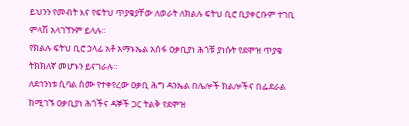ይህንን የመብት እና የፍትህ ጥያቄያቸው ለወራት ለክልሉ ፍትህ ቢሮ ቢያቀርቡም ተገቢ ምላሽ አላገኘንም ይላሉ።
የክልሉ ፍትህ ቢሮ ኃላፊ አቶ አማኑኤል አሰፋ ዐቃቢያነ ሕጎቹ ያነሱት የደሞዝ ጥያቄ ትክክለኛ መሆኑን ይናገራሉ።
ለደኅንነቱ ሲባል ስሙ የተቀየረው ዐቃቢ ሕግ ዳንኤል በሌሎች ክልሎችና በፌደራል ከሚገኙ ዐቃቢያነ ሕጎችና ዳኞች ጋር ትልቅ የደሞዝ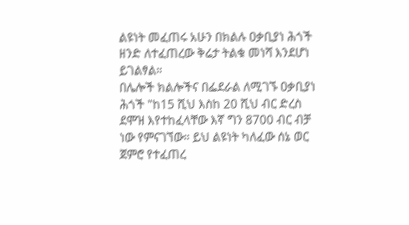ልዩነት መፈጠሩ አሁን በክልሉ ዐቃቢያነ ሕጎች ዘንድ ለተፈጠረው ቅሬታ ትልቁ መነሻ እንደሆነ ይገልፃል።
በሌሎች ክልሎችና በፌደራል ለሚገኙ ዐቃቢያነ ሕጎች "ከ15 ሺህ እስከ 20 ሺህ ብር ድረስ ደሞዝ እየተከፈላቸው እኛ ግን 8700 ብር ብቻ ነው የምናገኘው። ይህ ልዩነት ካለፈው ሰኔ ወር ጀምሮ የተፈጠረ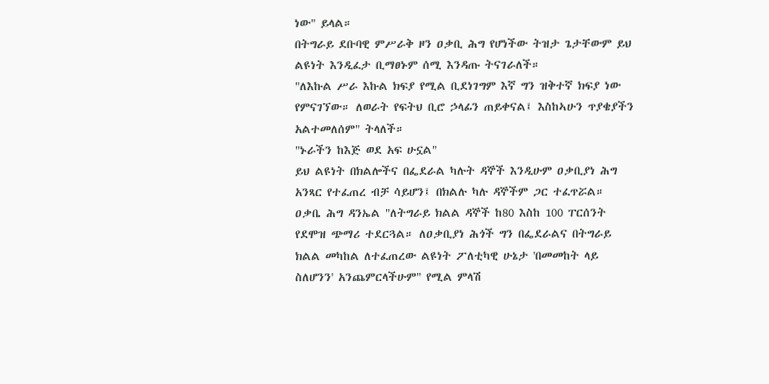ነው" ይላል።
በትግራይ ደቡባዊ ምሥራቅ ዞን ዐቃቢ ሕግ የሆነችው ትዝታ ጌታቸውም ይህ ልዩነት እንዲፈታ ቢማፀኑም ሰሚ እንዳጡ ትናገራለች።
"ለእኩል ሥራ እኩል ክፍያ የሚል ቢደነገግም እኛ ግን ዝቅተኛ ክፍያ ነው የምናገኘው። ለወራት የፍትህ ቢሮ ኃላፊን ጠይቀናል፤ እስከኣሁን ጥያቄያችን አልተመለሰም" ትላለች።
"ኑራችን ከእጅ ወደ አፍ ሁኗል"
ይህ ልዩነት በክልሎችና በፌደራል ካሉት ዳኞች እንዲሁም ዐቃቢያነ ሕግ አንጻር የተፈጠረ ብቻ ሳይሆን፤ በክልሉ ካሉ ዳኞችም ጋር ተፈጥሯል።
ዐቃቤ ሕግ ዳንኤል "ለትግራይ ክልል ዳኞች ከ80 እስከ 100 ፐርሰንት የደሞዝ ጭማሪ ተደርጓል። ለዐቃቢያነ ሕጎች ግን በፌደራልና በትግራይ ክልል መካከል ለተፈጠረው ልዩነት ፖለቲካዊ ሁኔታ 'በመመከት ላይ ስለሆንን' አንጨምርላችሁም" የሚል ምላሽ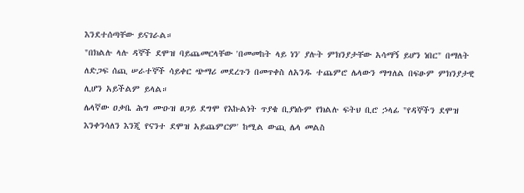እንደተሰጣቸው ይናገራል።
"በክልሉ ላሉ ዳኞች ደሞዝ ባይጨመርላቸው 'በመመከት ላይ ነን' ያሉት ምክንያታቸው አሳማኝ ይሆን ነበር" በማለት ለድጋፍ ሰጪ ሠራተኞች ሳይቀር ጭማሪ መደረጉን በመጥቀስ ለአንዱ ተጨምሮ ሌላውን ማግለል በፍፁም ምክንያታዊ ሊሆን አይችልም ይላል።
ሌላኛው ዐቃቤ ሕግ ሙዑዝ ፀጋይ ደግሞ የእኩልነት ጥያቄ ቢያነሱም የክልሉ ፍትህ ቢሮ ኃላፊ "የዳኞችን ደሞዝ እንቀንሳለን እንጂ የናንተ ደሞዝ አይጨምርም' ከሚል ውጪ ሌላ መልስ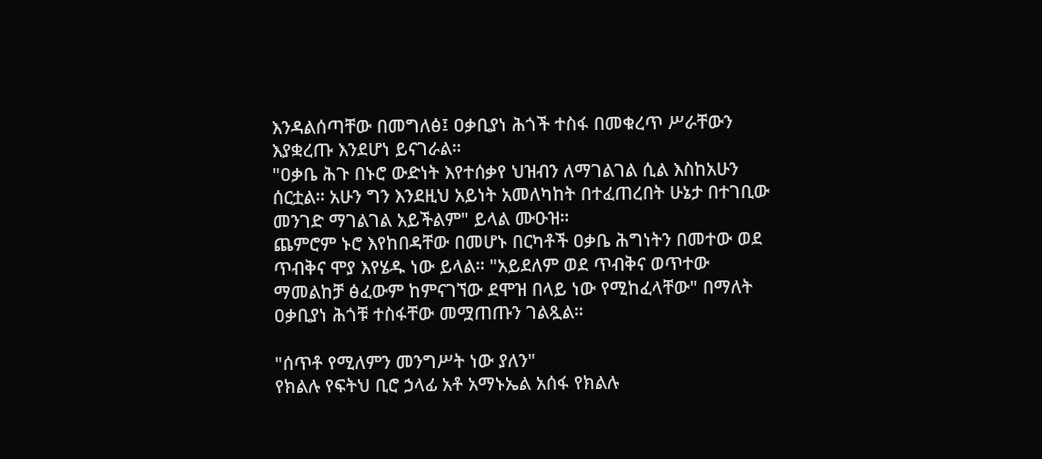እንዳልሰጣቸው በመግለፅ፤ ዐቃቢያነ ሕጎች ተስፋ በመቁረጥ ሥራቸውን እያቋረጡ እንደሆነ ይናገራል።
"ዐቃቤ ሕጉ በኑሮ ውድነት እየተሰቃየ ህዝብን ለማገልገል ሲል እስከአሁን ሰርቷል። አሁን ግን እንደዚህ አይነት አመለካከት በተፈጠረበት ሁኔታ በተገቢው መንገድ ማገልገል አይችልም" ይላል ሙዑዝ።
ጨምሮም ኑሮ እየከበዳቸው በመሆኑ በርካቶች ዐቃቤ ሕግነትን በመተው ወደ ጥብቅና ሞያ እየሄዱ ነው ይላል። "አይደለም ወደ ጥብቅና ወጥተው ማመልከቻ ፅፈውም ከምናገኘው ደሞዝ በላይ ነው የሚከፈላቸው" በማለት ዐቃቢያነ ሕጎቹ ተስፋቸው መሟጠጡን ገልጿል።

"ሰጥቶ የሚለምን መንግሥት ነው ያለን"
የክልሉ የፍትህ ቢሮ ኃላፊ አቶ አማኑኤል አሰፋ የክልሉ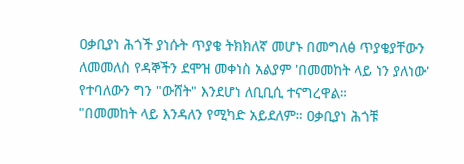ዐቃቢያነ ሕጎች ያነሱት ጥያቄ ትክክለኛ መሆኑ በመግለፅ ጥያቄያቸውን ለመመለስ የዳኞችን ደሞዝ መቀነስ አልያም 'በመመከት ላይ ነን ያለነው' የተባለውን ግን "ውሸት" እንደሆነ ለቢቢሲ ተናግረዋል።
"በመመከት ላይ እንዳለን የሚካድ አይደለም። ዐቃቢያነ ሕጎቹ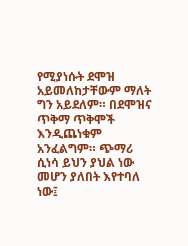የሚያነሱት ደሞዝ አይመለከታቸውም ማለት ግን አይደለም። በደሞዝና ጥቅማ ጥቅሞች እንዲጨነቁም አንፈልግም። ጭማሪ ሲነሳ ይህን ያህል ነው መሆን ያለበት እየተባለ ነው፤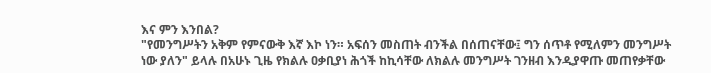እና ምን እንበል?
"የመንግሥትን አቅም የምናውቅ እኛ እኮ ነን። አፍሰን መስጠት ብንችል በሰጠናቸው፤ ግን ሰጥቶ የሚለምን መንግሥት ነው ያለን" ይላሉ በአሁኑ ጊዜ የክልሉ ዐቃቢያነ ሕጎች ከኪሳቸው ለክልሉ መንግሥት ገንዘብ እንዲያዋጡ መጠየቃቸው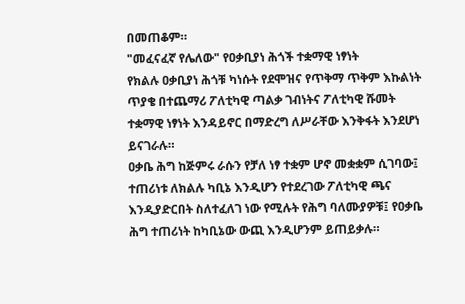በመጠቆም።
"መፈናፈኛ የሌለው" የዐቃቢያነ ሕጎች ተቋማዊ ነፃነት
የክልሉ ዐቃቢያነ ሕጎቹ ካነሱት የደሞዝና የጥቅማ ጥቅም እኩልነት ጥያቄ በተጨማሪ ፖለቲካዊ ጣልቃ ገብነትና ፖለቲካዊ ሹመት ተቋማዊ ነፃነት እንዳይኖር በማድረግ ለሥራቸው እንቅፋት እንደሆነ ይናገራሉ።
ዐቃቤ ሕግ ከጅምሩ ራሱን የቻለ ነፃ ተቋም ሆኖ መቋቋም ሲገባው፤ ተጠሪነቱ ለክልሉ ካቢኔ እንዲሆን የተደረገው ፖለቲካዊ ጫና እንዲያድርበት ስለተፈለገ ነው የሚሉት የሕግ ባለሙያዎቹ፤ የዐቃቤ ሕግ ተጠሪነት ከካቢኔው ውጪ እንዲሆንም ይጠይቃሉ።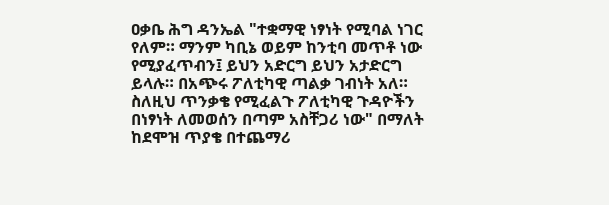ዐቃቤ ሕግ ዳንኤል "ተቋማዊ ነፃነት የሚባል ነገር የለም። ማንም ካቢኔ ወይም ከንቲባ መጥቶ ነው የሚያፈጥብን፤ ይህን አድርግ ይህን አታድርግ ይላሉ። በአጭሩ ፖለቲካዊ ጣልቃ ገብነት አለ። ስለዚህ ጥንቃቄ የሚፈልጉ ፖለቲካዊ ጉዳዮችን በነፃነት ለመወሰን በጣም አስቸጋሪ ነው" በማለት ከደሞዝ ጥያቄ በተጨማሪ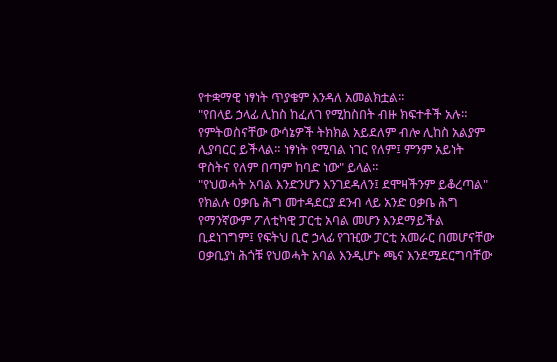የተቋማዊ ነፃነት ጥያቄም እንዳለ አመልክቷል።
"የበላይ ኃላፊ ሊከስ ከፈለገ የሚከስበት ብዙ ክፍተቶች አሉ። የምትወስናቸው ውሳኔዎች ትክክል አይደለም ብሎ ሊከስ አልያም ሊያባርር ይችላል። ነፃነት የሚባል ነገር የለም፤ ምንም አይነት ዋስትና የለም በጣም ከባድ ነው" ይላል።
"የህወሓት አባል እንድንሆን እንገደዳለን፤ ደሞዛችንም ይቆረጣል"
የክልሉ ዐቃቤ ሕግ መተዳደርያ ደንብ ላይ አንድ ዐቃቤ ሕግ የማንኛውም ፖለቲካዊ ፓርቲ አባል መሆን እንደማይችል ቢደነገግም፤ የፍትህ ቢሮ ኃላፊ የገዢው ፓርቲ አመራር በመሆናቸው ዐቃቢያነ ሕጎቹ የህወሓት አባል እንዲሆኑ ጫና እንደሚደርግባቸው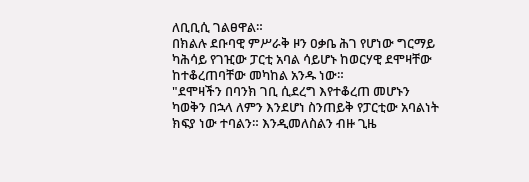ለቢቢሲ ገልፀዋል።
በክልሉ ደቡባዊ ምሥራቅ ዞን ዐቃቤ ሕገ የሆነው ግርማይ ካሕሳይ የገዢው ፓርቲ አባል ሳይሆኑ ከወርሃዊ ደሞዛቸው ከተቆረጠባቸው መካከል አንዱ ነው።
"ደሞዛችን በባንክ ገቢ ሲደረግ እየተቆረጠ መሆኑን ካወቅን በኋላ ለምን እንደሆነ ስንጠይቅ የፓርቲው አባልነት ክፍያ ነው ተባልን። እንዲመለስልን ብዙ ጊዜ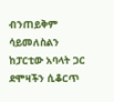ብንጠይቅም ሳይመለስልን ከፓርቲው አባላት ጋር ደሞዛችን ሲቆርጥ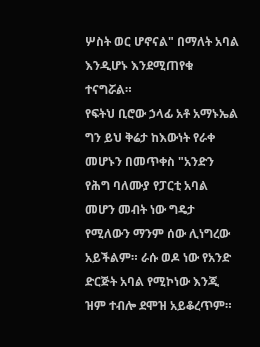ሦስት ወር ሆኖናል" በማለት አባል እንዲሆኑ እንደሚጠየቁ ተናግሯል።
የፍትህ ቢሮው ኃላፊ አቶ አማኑኤል ግን ይህ ቅሬታ ከእውነት የራቀ መሆኑን በመጥቀስ "አንድን የሕግ ባለሙያ የፓርቲ አባል መሆን መብት ነው ግዴታ የሚለውን ማንም ሰው ሊነግረው አይችልም። ራሱ ወዶ ነው የአንድ ድርጅት አባል የሚኮነው እንጂ ዝም ተብሎ ደሞዝ አይቆረጥም።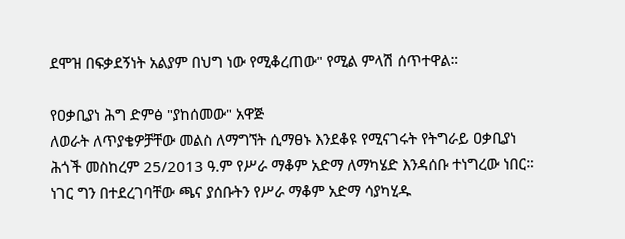ደሞዝ በፍቃደኝነት አልያም በህግ ነው የሚቆረጠው" የሚል ምላሽ ሰጥተዋል።

የዐቃቢያነ ሕግ ድምፅ "ያከሰመው" አዋጅ
ለወራት ለጥያቄዎቻቸው መልስ ለማግኘት ሲማፀኑ እንደቆዩ የሚናገሩት የትግራይ ዐቃቢያነ ሕጎች መስከረም 25/2013 ዓ.ም የሥራ ማቆም አድማ ለማካሄድ እንዳሰቡ ተነግረው ነበር። ነገር ግን በተደረገባቸው ጫና ያሰቡትን የሥራ ማቆም አድማ ሳያካሂዱ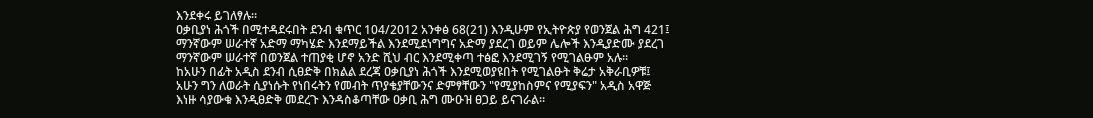እንደቀሩ ይገለፃሉ።
ዐቃቢያነ ሕጎች በሚተዳደሩበት ደንብ ቁጥር 104/2012 አንቀፅ 68(21) እንዲሁም የኢትዮጵያ የወንጀል ሕግ 421፤ ማንኛውም ሠራተኛ አድማ ማካሄድ እንደማይችል እንደሚደነግግና አድማ ያደረገ ወይም ሌሎች እንዲያድሙ ያደረገ ማንኛውም ሠራተኛ በወንጀል ተጠያቂ ሆኖ አንድ ሺህ ብር እንደሚቀጣ ተፅፎ እንደሚገኝ የሚገልፁም አሉ።
ከአሁን በፊት አዲስ ደንብ ሲፀድቅ በክልል ደረጃ ዐቃቢያነ ሕጎች እንደሚወያዩበት የሚገልፁት ቅሬታ አቅራቢዎቹ፤ አሁን ግን ለወራት ሲያነሱት የነበሩትን የመብት ጥያቄያቸውንና ድምፃቸውን "የሚያከስምና የሚያፍን" አዲስ አዋጅ እነዙ ሳያውቁ እንዲፀድቅ መደረጉ እንዳስቆጣቸው ዐቃቢ ሕግ ሙዑዝ ፀጋይ ይናገራል።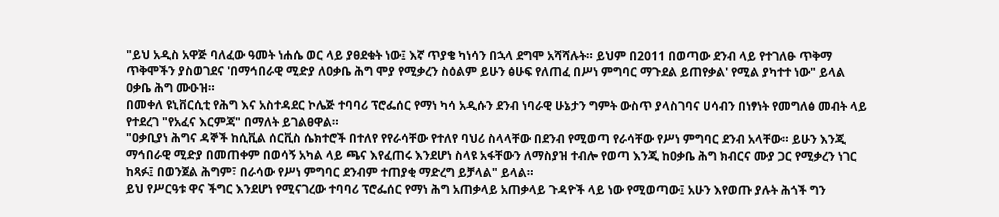"ይህ አዲስ አዋጅ ባለፈው ዓመት ነሐሴ ወር ላይ ያፀደቁት ነው፤ እኛ ጥያቄ ካነሳን በኋላ ደግሞ አሻሻሉት። ይህም በ2011 በወጣው ደንብ ላይ የተገለፁ ጥቅማ ጥቅሞችን ያስወገደና 'በማኅበራዊ ሚድያ ለዐቃቤ ሕግ ሞያ የሚቃረን ስዕልም ይሁን ፅሁፍ የለጠፈ በሥነ ምግባር ማጉደል ይጠየቃል' የሚል ያካተተ ነው" ይላል ዐቃቤ ሕግ ሙዑዝ።
በመቀለ ዩኒቨርሲቲ የሕግ እና አስተዳደር ኮሌጅ ተባባሪ ፕሮፌሰር የማነ ካሳ አዲሱን ደንብ ነባራዊ ሁኔታን ግምት ውስጥ ያላስገባና ሀሳብን በነፃነት የመግለፅ መብት ላይ የተደረገ "የአፈና እርምጃ" በማለት ይገልፀዋል።
"ዐቃቢያነ ሕግና ዳኞች ከሲቪል ሰርቪስ ሴክተሮች በተለየ የየራሳቸው የተለየ ባህሪ ስላላቸው በደንብ የሚወጣ የራሳቸው የሥነ ምግባር ደንብ አላቸው። ይሁን እንጂ ማኅበራዊ ሚድያ በመጠቀም በወሳኝ አካል ላይ ጫና እየፈጠሩ እንደሆነ ስላዩ አፋቸውን ለማስያዝ ተብሎ የወጣ እንጂ ከዐቃቤ ሕግ ክብርና ሙያ ጋር የሚቃረን ነገር ከጻፉ፤ በወንጀል ሕግም፣ በራሳው የሥነ ምግባር ደንብም ተጠያቂ ማድረግ ይቻላል" ይላል።
ይህ የሥርዓቱ ዋና ችግር እንደሆነ የሚናገረው ተባባሪ ፕሮፌሰር የማነ ሕግ አጠቃላይ አጠቃላይ ጉዳዮች ላይ ነው የሚወጣው፤ አሁን እየወጡ ያሉት ሕጎች ግን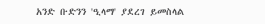አንድ ቡድንን 'ዒላማ' ያደረገ ይመስላል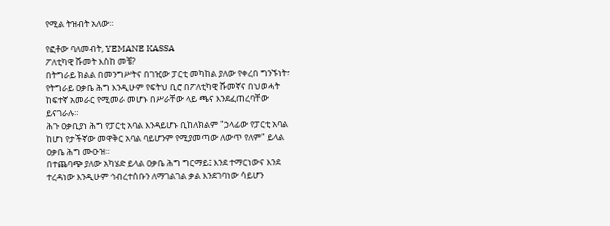የሚል ትዝብት አለው።

የፎቶው ባለመብት, YEMANE KASSA
ፖለቲካዊ ሹመት እስከ መቼ?
በትግራይ ክልል በመንግሥትና በገዢው ፓርቲ መካከል ያለው የቀረበ ግንኙነት፣ የትግራይ ዐቃቤ ሕግ እንዲሁም የፍትህ ቢሮ በፖለቲካዊ ሹመኛና በህወሓት ከፍተኛ አመራር የሚመራ መሆኑ በሥራቸው ላይ ጫና እንደፈጠረባቸው ይናገራሉ።
ሕጉ ዐቃቢያነ ሕግ የፓርቲ አባል እንዳይሆኑ ቢከለክልም "ኃላፊው የፓርቲ አባል ከሆነ የታችኛው መዋቅር አባል ባይሆንም የሚያመጣው ለውጥ የለም" ይላል ዐቃቤ ሕግ ሙዑዝ።
በተጨባጭ ያለው አካሄድ ይላል ዐቃቤ ሕግ ግርማይ፤ እንደ ተማርነውና እንደ ተረዳነው እንዲሁም ኅብረተሰቡን ለማገልገል ቃል እንደገባነው ሳይሆን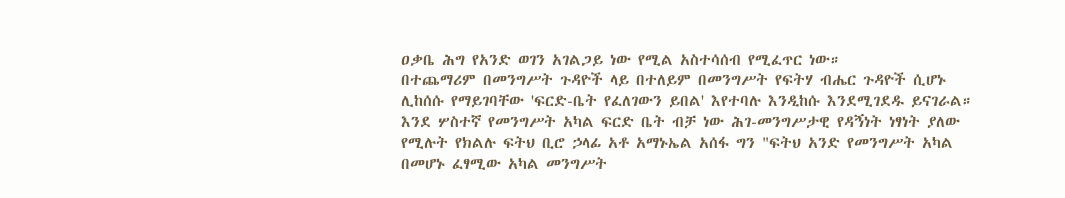ዐቃቤ ሕግ የአንድ ወገን አገልጋይ ነው የሚል አስተሳሰብ የሚፈጥር ነው።
በተጨማሪም በመንግሥት ጉዳዮች ላይ በተለይም በመንግሥት የፍትሃ ብሔር ጉዳዮች ሲሆኑ ሊከሰሱ የማይገባቸው 'ፍርድ-ቤት የፈለገውን ይበል' እየተባሉ እንዲከሱ እንደሚገደዱ ይናገራል።
እንደ ሦስተኛ የመንግሥት አካል ፍርድ ቤት ብቻ ነው ሕገ-መንግሥታዊ የዳኝነት ነፃነት ያለው የሚሉት የክልሉ ፍትህ ቢሮ ኃላፊ አቶ አማኑኤል አሰፋ ግን "ፍትህ አንድ የመንግሥት አካል በመሆኑ ፈፃሚው አካል መንግሥት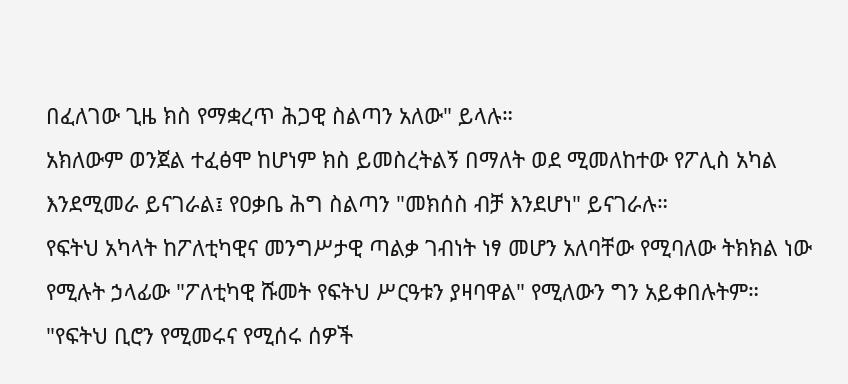በፈለገው ጊዜ ክስ የማቋረጥ ሕጋዊ ስልጣን አለው" ይላሉ።
አክለውም ወንጀል ተፈፅሞ ከሆነም ክስ ይመስረትልኝ በማለት ወደ ሚመለከተው የፖሊስ አካል እንደሚመራ ይናገራል፤ የዐቃቤ ሕግ ስልጣን "መክሰስ ብቻ እንደሆነ" ይናገራሉ።
የፍትህ አካላት ከፖለቲካዊና መንግሥታዊ ጣልቃ ገብነት ነፃ መሆን አለባቸው የሚባለው ትክክል ነው የሚሉት ኃላፊው "ፖለቲካዊ ሹመት የፍትህ ሥርዓቱን ያዛባዋል" የሚለውን ግን አይቀበሉትም።
"የፍትህ ቢሮን የሚመሩና የሚሰሩ ሰዎች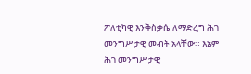ፖለቲካዊ እንቅስቃሴ ለማድረግ ሕገ መንግሥታዊ መብት አላቸው። እኔም ሕገ መንግሥታዊ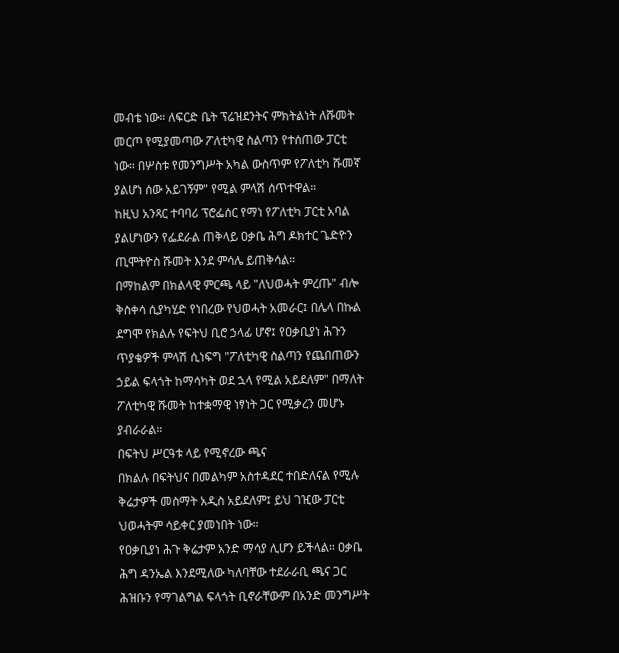መብቴ ነው። ለፍርድ ቤት ፕሬዝደንትና ምክትልነት ለሹመት መርጦ የሚያመጣው ፖለቲካዊ ስልጣን የተሰጠው ፓርቲ ነው። በሦስቱ የመንግሥት አካል ውስጥም የፖለቲካ ሹመኛ ያልሆነ ሰው አይገኝም" የሚል ምላሽ ሰጥተዋል።
ከዚህ አንጻር ተባባሪ ፕሮፌሰር የማነ የፖለቲካ ፓርቲ አባል ያልሆነውን የፌደራል ጠቅላይ ዐቃቤ ሕግ ዶክተር ጌድዮን ጢሞትዮስ ሹመት እንደ ምሳሌ ይጠቅሳል።
በማከልም በክልላዊ ምርጫ ላይ "ለህወሓት ምረጡ" ብሎ ቅስቀሳ ሲያካሂድ የነበረው የህወሓት አመራር፤ በሌላ በኩል ደግሞ የክልሉ የፍትህ ቢሮ ኃላፊ ሆኖ፤ የዐቃቢያነ ሕጉን ጥያቄዎች ምላሽ ሲነፍግ "ፖለቲካዊ ስልጣን የጨበጠውን ኃይል ፍላጎት ከማሳካት ወደ ኋላ የሚል አይደለም" በማለት ፖለቲካዊ ሹመት ከተቋማዊ ነፃነት ጋር የሚቃረን መሆኑ ያብራራል።
በፍትህ ሥርዓቱ ላይ የሚኖረው ጫና
በክልሉ በፍትህና በመልካም አስተዳደር ተበድለናል የሚሉ ቅሬታዎች መስማት አዲስ አይደለም፤ ይህ ገዢው ፓርቲ ህወሓትም ሳይቀር ያመነበት ነው።
የዐቃቢያነ ሕጉ ቅሬታም አንድ ማሳያ ሊሆን ይችላል። ዐቃቤ ሕግ ዳንኤል እንደሚለው ካለባቸው ተደራራቢ ጫና ጋር ሕዝቡን የማገልግል ፍላጎት ቢኖራቸውም በአንድ መንግሥት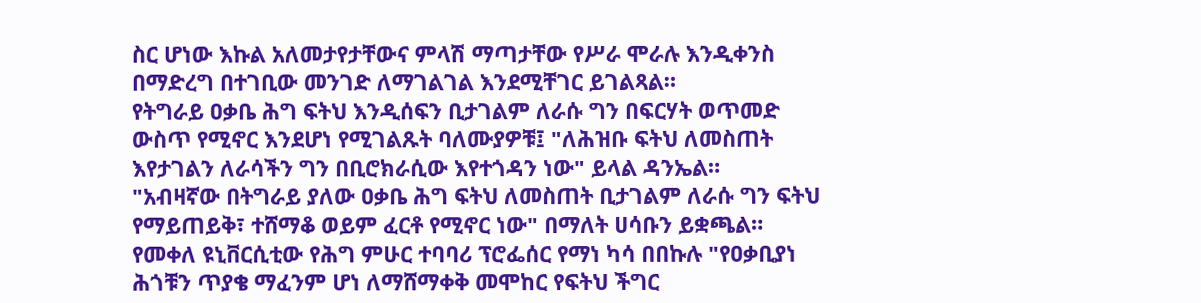ስር ሆነው እኩል አለመታየታቸውና ምላሽ ማጣታቸው የሥራ ሞራሉ እንዲቀንስ በማድረግ በተገቢው መንገድ ለማገልገል እንደሚቸገር ይገልጻል።
የትግራይ ዐቃቤ ሕግ ፍትህ እንዲሰፍን ቢታገልም ለራሱ ግን በፍርሃት ወጥመድ ውስጥ የሚኖር እንደሆነ የሚገልጹት ባለሙያዎቹ፤ "ለሕዝቡ ፍትህ ለመስጠት እየታገልን ለራሳችን ግን በቢሮክራሲው እየተጎዳን ነው" ይላል ዳንኤል።
"አብዛኛው በትግራይ ያለው ዐቃቤ ሕግ ፍትህ ለመስጠት ቢታገልም ለራሱ ግን ፍትህ የማይጠይቅ፣ ተሸማቆ ወይም ፈርቶ የሚኖር ነው" በማለት ሀሳቡን ይቋጫል።
የመቀለ ዩኒቨርሲቲው የሕግ ምሁር ተባባሪ ፕሮፌሰር የማነ ካሳ በበኩሉ "የዐቃቢያነ ሕጎቹን ጥያቄ ማፈንም ሆነ ለማሸማቀቅ መሞከር የፍትህ ችግር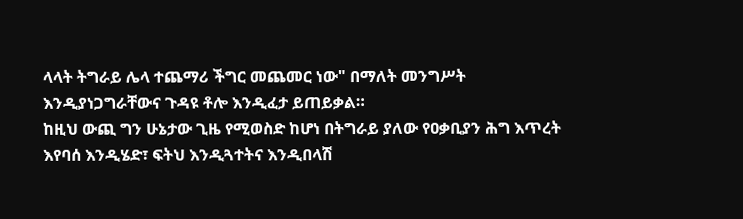ላላት ትግራይ ሌላ ተጨማሪ ችግር መጨመር ነው" በማለት መንግሥት እንዲያነጋግራቸውና ጉዳዩ ቶሎ እንዲፈታ ይጠይቃል።
ከዚህ ውጪ ግን ሁኔታው ጊዜ የሚወስድ ከሆነ በትግራይ ያለው የዐቃቢያን ሕግ እጥረት እየባሰ እንዲሄድ፣ ፍትህ እንዲጓተትና እንዲበላሽ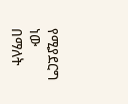የሚያደርግ ነው በማለት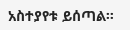አስተያየቱ ይሰጣል።